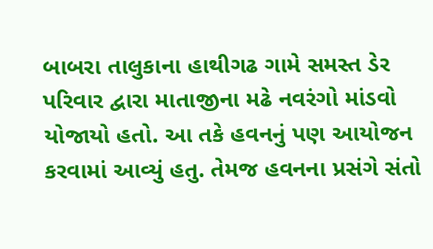બાબરા તાલુકાના હાથીગઢ ગામે સમસ્ત ડેર પરિવાર દ્વારા માતાજીના મઢે નવરંગો માંડવો યોજાયો હતો. આ તકે હવનનું પણ આયોજન કરવામાં આવ્યું હતુ. તેમજ હવનના પ્રસંગે સંતો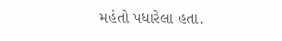મહંતો પધારેલા હતા.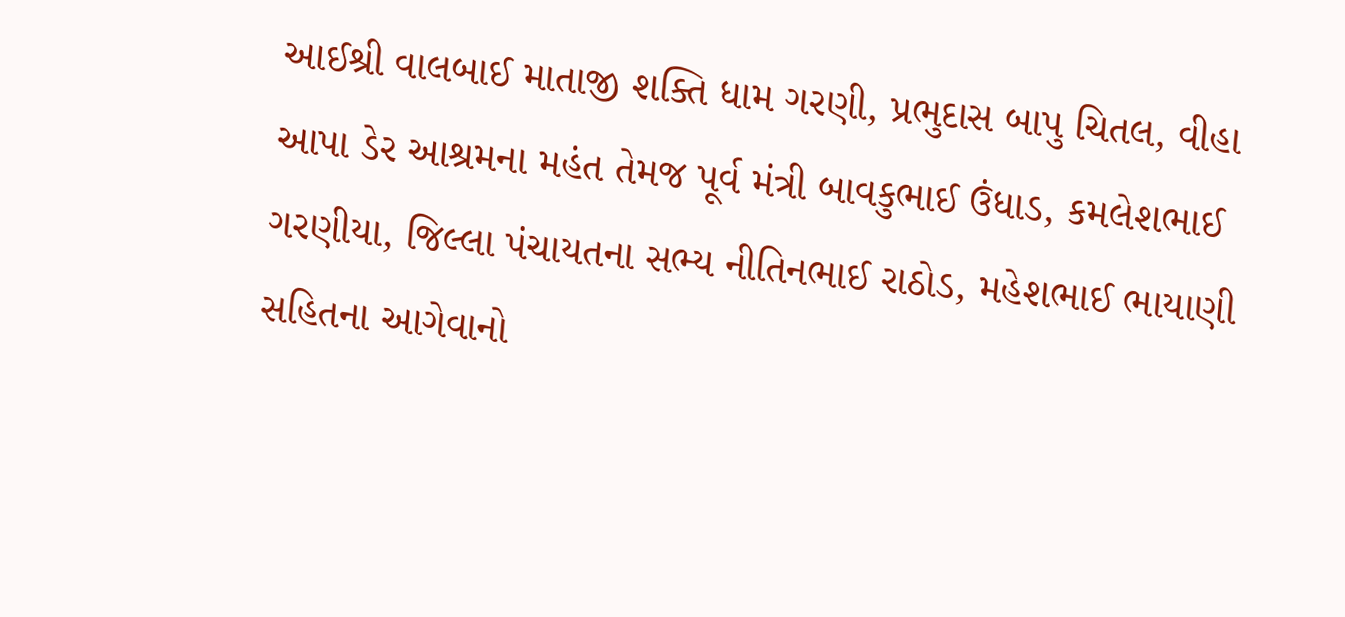આઈશ્રી વાલબાઈ માતાજી શક્તિ ધામ ગરણી, પ્રભુદાસ બાપુ ચિતલ, વીહા આપા ડેર આશ્રમના મહંત તેમજ પૂર્વ મંત્રી બાવકુભાઈ ઉંધાડ, કમલેશભાઈ ગરણીયા, જિલ્લા પંચાયતના સભ્ય નીતિનભાઈ રાઠોડ, મહેશભાઈ ભાયાણી સહિતના આગેવાનો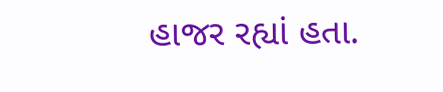હાજર રહ્યાં હતા.